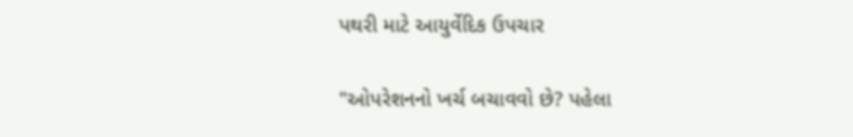પથરી માટે આયુર્વેદિક ઉપચાર

"ઓપરેશનનો ખર્ચ બચાવવો છે? પહેલા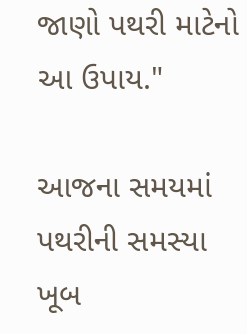જાણો પથરી માટેનો આ ઉપાય."

આજના સમયમાં પથરીની સમસ્યા ખૂબ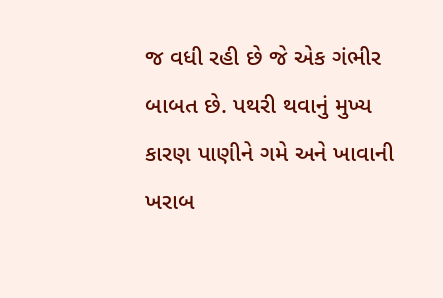જ વધી રહી છે જે એક ગંભીર બાબત છે. પથરી થવાનું મુખ્ય કારણ પાણીને ગમે અને ખાવાની ખરાબ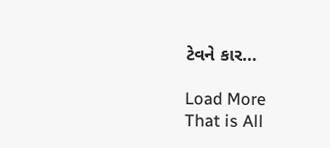ટેવને કાર…

Load More
That is All